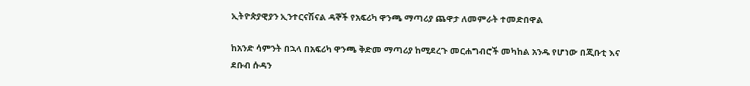ኢትዮጵያዊያን ኢንተርናሽናል ዳኞች የአፍሪካ ዋንጫ ማጣሪያ ጨዋታ ለመምራት ተመድበዋል

ከአንድ ሳምንት በኋላ በአፍሪካ ዋንጫ ቅድመ ማጣሪያ ከሚደረጉ መርሐግብሮች መካከል አንዱ የሆነው በጂቡቲ እና ደቡብ ሱዳን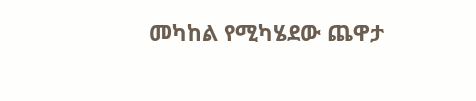መካከል የሚካሄደው ጨዋታ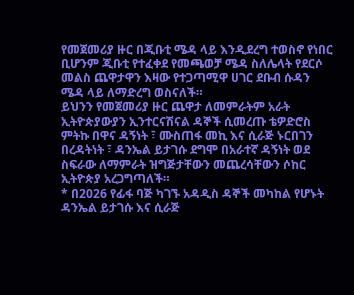የመጀመሪያ ዙር በጂቡቲ ሜዳ ላይ እንዲደረግ ተወስኖ የነበር ቢሆንም ጂቡቲ የተፈቀደ የመጫወቻ ሜዳ ስለሌላት የደርሶ መልስ ጨዋታዋን እዛው የተጋጣሚዋ ሀገር ደቡብ ሱዳን ሜዳ ላይ ለማድረግ ወስናለች።
ይህንን የመጀመሪያ ዙር ጨዋታ ለመምራትም አራት ኢትዮጵያውያን ኢንተርናሽናል ዳኞች ሲመረጡ ቴዎድሮስ ምትኩ በዋና ዳኝነት ፣ ሙስጠፋ መኪ እና ሲራጅ ኑርበገን በረዳትነት ፣ ዳንኤል ይታገሱ ደግሞ በአራተኛ ዳኝነት ወደ ስፍራው ለማምራት ዝግጅታቸውን መጨረሳቸውን ሶከር ኢትዮጵያ አረጋግጣለች።
* በ2026 የፊፋ ባጅ ካገኙ አዳዲስ ዳኞች መካከል የሆኑት ዳንኤል ይታገሱ እና ሲራጅ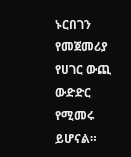ኑርበገን የመጀመሪያ የሀገር ውጪ ውድድር የሚመሩ ይሆናል።